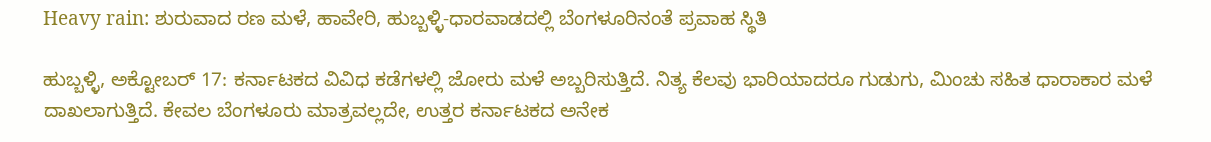Heavy rain: ಶುರುವಾದ ರಣ ಮಳೆ, ಹಾವೇರಿ, ಹುಬ್ಬಳ್ಳಿ-ಧಾರವಾಡದಲ್ಲಿ ಬೆಂಗಳೂರಿನಂತೆ ಪ್ರವಾಹ ಸ್ಥಿತಿ

ಹುಬ್ಬಳ್ಳಿ, ಅಕ್ಟೋಬರ್ 17: ಕರ್ನಾಟಕದ ವಿವಿಧ ಕಡೆಗಳಲ್ಲಿ ಜೋರು ಮಳೆ ಅಬ್ಬರಿಸುತ್ತಿದೆ. ನಿತ್ಯ ಕೆಲವು ಭಾರಿಯಾದರೂ ಗುಡುಗು, ಮಿಂಚು ಸಹಿತ ಧಾರಾಕಾರ ಮಳೆ ದಾಖಲಾಗುತ್ತಿದೆ. ಕೇವಲ ಬೆಂಗಳೂರು ಮಾತ್ರವಲ್ಲದೇ, ಉತ್ತರ ಕರ್ನಾಟಕದ ಅನೇಕ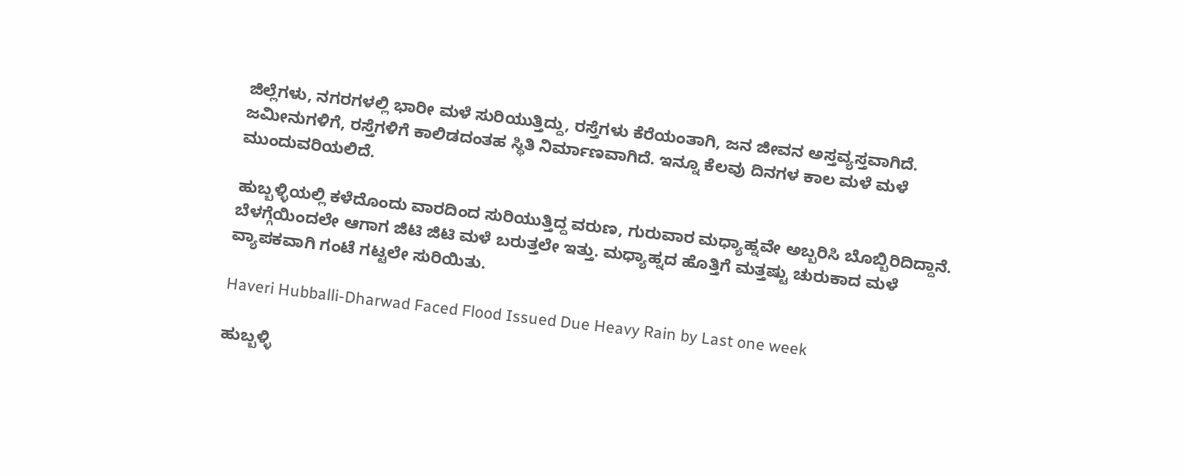ಜಿಲ್ಲೆಗಳು, ನಗರಗಳಲ್ಲಿ ಭಾರೀ ಮಳೆ ಸುರಿಯುತ್ತಿದ್ದು, ರಸ್ತೆಗಳು ಕೆರೆಯಂತಾಗಿ, ಜನ ಜೀವನ ಅಸ್ತವ್ಯಸ್ತವಾಗಿದೆ. ಜಮೀನುಗಳಿಗೆ, ರಸ್ತೆಗಳಿಗೆ ಕಾಲಿಡದಂತಹ ಸ್ಥಿತಿ ನಿರ್ಮಾಣವಾಗಿದೆ. ಇನ್ನೂ ಕೆಲವು ದಿನಗಳ ಕಾಲ ಮಳೆ ಮಳೆ ಮುಂದುವರಿಯಲಿದೆ.

ಹುಬ್ಬಳ್ಳಿಯಲ್ಲಿ ಕಳೆದೊಂದು ವಾರದಿಂದ ಸುರಿಯುತ್ತಿದ್ದ ವರುಣ, ಗುರುವಾರ ಮಧ್ಯಾಹ್ನವೇ ಅಬ್ಬರಿಸಿ ಬೊಬ್ಬಿರಿದಿದ್ದಾನೆ. ಬೆಳಗ್ಗೆಯಿಂದಲೇ ಆಗಾಗ ಜಿಟಿ ಜಿಟಿ ಮಳೆ ಬರುತ್ತಲೇ ಇತ್ತು. ಮಧ್ಯಾಹ್ನದ ಹೊತ್ತಿಗೆ ಮತ್ತಷ್ಟು ಚುರುಕಾದ ಮಳೆ ವ್ಯಾಪಕವಾಗಿ ಗಂಟೆ ಗಟ್ಟಲೇ ಸುರಿಯಿತು.

Haveri Hubballi-Dharwad Faced Flood Issued Due Heavy Rain by Last one week

ಹುಬ್ಬಳ್ಳಿ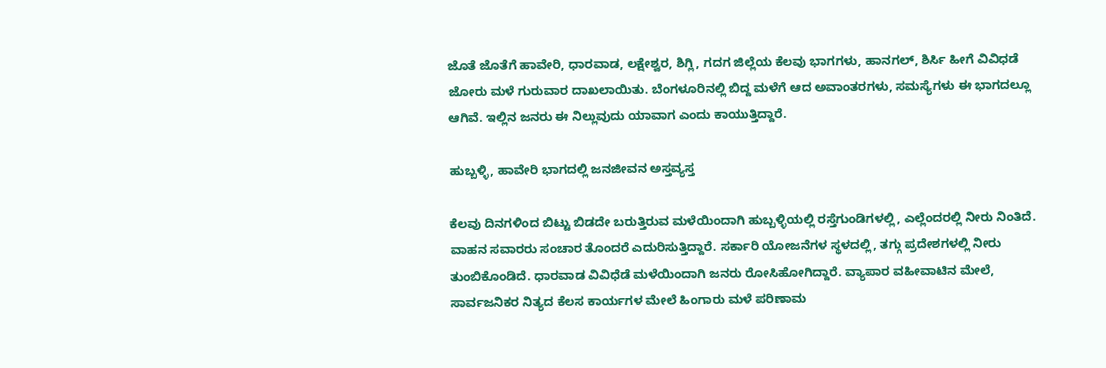ಜೊತೆ ಜೊತೆಗೆ ಹಾವೇರಿ, ಧಾರವಾಡ, ಲಕ್ಷೇಶ್ವರ, ಶಿಗ್ಲಿ, ಗದಗ ಜಿಲ್ಲೆಯ ಕೆಲವು ಭಾಗಗಳು, ಹಾನಗಲ್, ಶಿರ್ಸಿ ಹೀಗೆ ವಿವಿಧಡೆ ಜೋರು ಮಳೆ ಗುರುವಾರ ದಾಖಲಾಯಿತು. ಬೆಂಗಳೂರಿನಲ್ಲಿ ಬಿದ್ದ ಮಳೆಗೆ ಆದ ಅವಾಂತರಗಳು, ಸಮಸ್ಯೆಗಳು ಈ ಭಾಗದಲ್ಲೂ ಆಗಿವೆ. ಇಲ್ಲಿನ ಜನರು ಈ ನಿಲ್ಲುವುದು ಯಾವಾಗ ಎಂದು ಕಾಯುತ್ತಿದ್ದಾರೆ.

ಹುಬ್ಬಳ್ಳಿ, ಹಾವೇರಿ ಭಾಗದಲ್ಲಿ ಜನಜೀವನ ಅಸ್ತವ್ಯಸ್ತ

ಕೆಲವು ದಿನಗಳಿಂದ ಬಿಟ್ಟು ಬಿಡದೇ ಬರುತ್ತಿರುವ ಮಳೆಯಿಂದಾಗಿ ಹುಬ್ಬಳ್ಳಿಯಲ್ಲಿ ರಸ್ತೆಗುಂಡಿಗಳಲ್ಲಿ, ಎಲ್ಲೆಂದರಲ್ಲಿ ನೀರು ನಿಂತಿದೆ. ವಾಹನ ಸವಾರರು ಸಂಚಾರ ತೊಂದರೆ ಎದುರಿಸುತ್ತಿದ್ದಾರೆ. ಸರ್ಕಾರಿ ಯೋಜನೆಗಳ ಸ್ಥಳದಲ್ಲಿ, ತಗ್ಗು ಪ್ರದೇಶಗಳಲ್ಲಿ ನೀರು ತುಂಬಿಕೊಂಡಿದೆ. ಧಾರವಾಡ ವಿವಿಧೆಡೆ ಮಳೆಯಿಂದಾಗಿ ಜನರು ರೋಸಿಹೋಗಿದ್ದಾರೆ. ವ್ಯಾಪಾರ ವಹೀವಾಟಿನ ಮೇಲೆ, ಸಾರ್ವಜನಿಕರ ನಿತ್ಯದ ಕೆಲಸ ಕಾರ್ಯಗಳ ಮೇಲೆ ಹಿಂಗಾರು ಮಳೆ ಪರಿಣಾಮ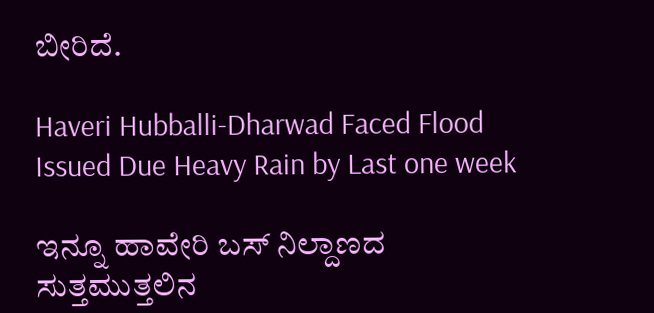ಬೀರಿದೆ.

Haveri Hubballi-Dharwad Faced Flood Issued Due Heavy Rain by Last one week

ಇನ್ನೂ ಹಾವೇರಿ ಬಸ್ ನಿಲ್ದಾಣದ ಸುತ್ತಮುತ್ತಲಿನ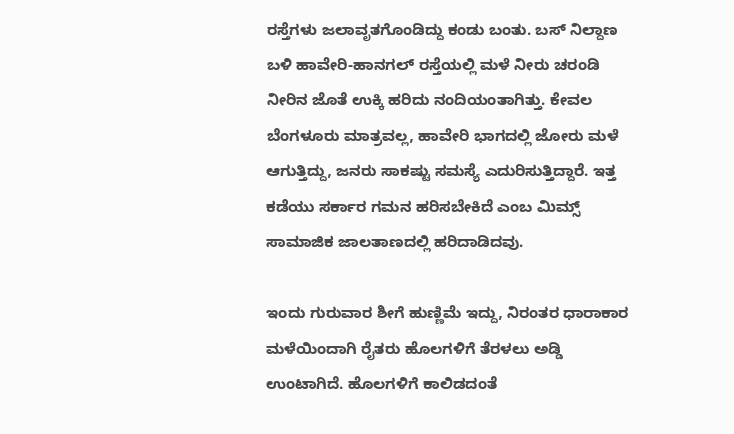ರಸ್ತೆಗಳು ಜಲಾವೃತಗೊಂಡಿದ್ದು ಕಂಡು ಬಂತು. ಬಸ್ ನಿಲ್ದಾಣ ಬಳಿ ಹಾವೇರಿ-ಹಾನಗಲ್ ರಸ್ತೆಯಲ್ಲಿ ಮಳೆ ನೀರು ಚರಂಡಿ ನೀರಿನ ಜೊತೆ ಉಕ್ಕಿ ಹರಿದು ನಂದಿಯಂತಾಗಿತ್ತು. ಕೇವಲ ಬೆಂಗಳೂರು ಮಾತ್ರವಲ್ಲ, ಹಾವೇರಿ ಭಾಗದಲ್ಲಿ ಜೋರು ಮಳೆ ಆಗುತ್ತಿದ್ದು, ಜನರು ಸಾಕಷ್ಟು ಸಮಸ್ಯೆ ಎದುರಿಸುತ್ತಿದ್ದಾರೆ. ಇತ್ತ ಕಡೆಯು ಸರ್ಕಾರ ಗಮನ ಹರಿಸಬೇಕಿದೆ ಎಂಬ ಮಿಮ್ಸ್ ಸಾಮಾಜಿಕ ಜಾಲತಾಣದಲ್ಲಿ ಹರಿದಾಡಿದವು.

ಇಂದು ಗುರುವಾರ ಶೀಗೆ ಹುಣ್ಣಿಮೆ ಇದ್ದು, ನಿರಂತರ ಧಾರಾಕಾರ ಮಳೆಯಿಂದಾಗಿ ರೈತರು ಹೊಲಗಳಿಗೆ ತೆರಳಲು ಅಡ್ಡಿ ಉಂಟಾಗಿದೆ. ಹೊಲಗಳಿಗೆ ಕಾಲಿಡದಂತೆ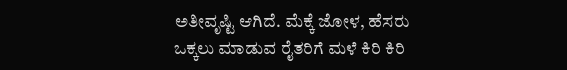ಅತೀವೃಷ್ಟಿ ಆಗಿದೆ. ಮೆಕ್ಕೆ ಜೋಳ, ಹೆಸರು ಒಕ್ಕಲು ಮಾಡುವ ರೈತರಿಗೆ ಮಳೆ ಕಿರಿ ಕಿರಿ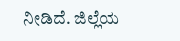ನೀಡಿದೆ. ಜಿಲ್ಲೆಯ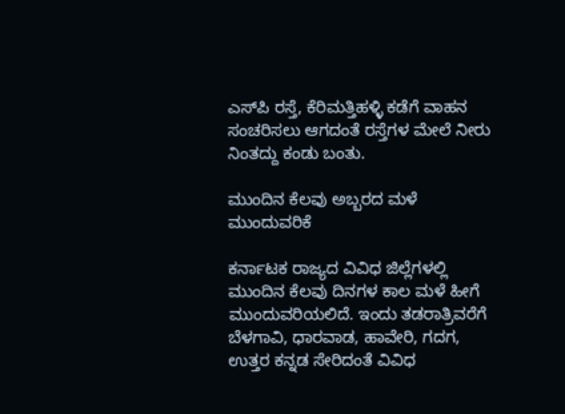ಎಸ್‌ಪಿ ರಸ್ತೆ, ಕೆರಿಮತ್ತಿಹಳ್ಳಿ ಕಡೆಗೆ ವಾಹನ ಸಂಚರಿಸಲು ಆಗದಂತೆ ರಸ್ತೆಗಳ ಮೇಲೆ ನೀರು ನಿಂತದ್ದು ಕಂಡು ಬಂತು.

ಮುಂದಿನ ಕೆಲವು ಅಬ್ಬರದ ಮಳೆ ಮುಂದುವರಿಕೆ

ಕರ್ನಾಟಕ ರಾಜ್ಯದ ವಿವಿಧ ಜಿಲ್ಲೆಗಳಲ್ಲಿ ಮುಂದಿನ ಕೆಲವು ದಿನಗಳ ಕಾಲ ಮಳೆ ಹೀಗೆ ಮುಂದುವರಿಯಲಿದೆ. ಇಂದು ತಡರಾತ್ರಿವರೆಗೆ ಬೆಳಗಾವಿ, ಧಾರವಾಡ, ಹಾವೇರಿ, ಗದಗ, ಉತ್ತರ ಕನ್ನಡ ಸೇರಿದಂತೆ ವಿವಿಧ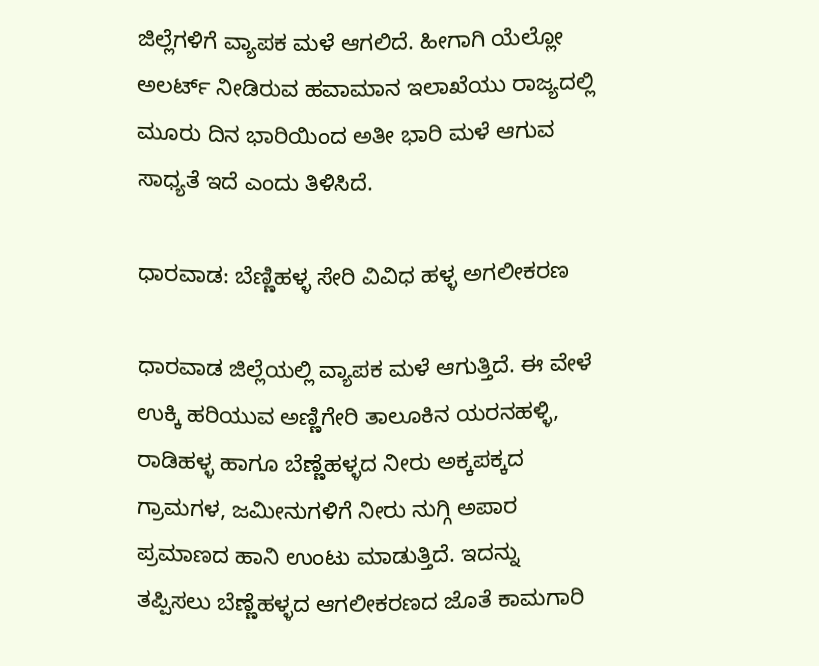ಜಿಲ್ಲೆಗಳಿಗೆ ವ್ಯಾಪಕ ಮಳೆ ಆಗಲಿದೆ. ಹೀಗಾಗಿ ಯೆಲ್ಲೋ ಅಲರ್ಟ್ ನೀಡಿರುವ ಹವಾಮಾನ ಇಲಾಖೆಯು ರಾಜ್ಯದಲ್ಲಿ ಮೂರು ದಿನ ಭಾರಿಯಿಂದ ಅತೀ ಭಾರಿ ಮಳೆ ಆಗುವ ಸಾಧ್ಯತೆ ಇದೆ ಎಂದು ತಿಳಿಸಿದೆ.

ಧಾರವಾಡ: ಬೆಣ್ಣಿಹಳ್ಳ ಸೇರಿ ವಿವಿಧ ಹಳ್ಳ ಅಗಲೀಕರಣ

ಧಾರವಾಡ ಜಿಲ್ಲೆಯಲ್ಲಿ ವ್ಯಾಪಕ ಮಳೆ ಆಗುತ್ತಿದೆ. ಈ ವೇಳೆ ಉಕ್ಕಿ ಹರಿಯುವ ಅಣ್ಣಿಗೇರಿ ತಾಲೂಕಿನ ಯರನಹಳ್ಳಿ, ರಾಡಿಹಳ್ಳ ಹಾಗೂ ಬೆಣ್ಣೆಹಳ್ಳದ ನೀರು ಅಕ್ಕಪಕ್ಕದ ಗ್ರಾಮಗಳ, ಜಮೀನುಗಳಿಗೆ ನೀರು ನುಗ್ಗಿ ಅಪಾರ ಪ್ರಮಾಣದ ಹಾನಿ ಉಂಟು ಮಾಡುತ್ತಿದೆ. ಇದನ್ನು ತಪ್ಪಿಸಲು ಬೆಣ್ಣೆಹಳ್ಳದ ಆಗಲೀಕರಣದ ಜೊತೆ ಕಾಮಗಾರಿ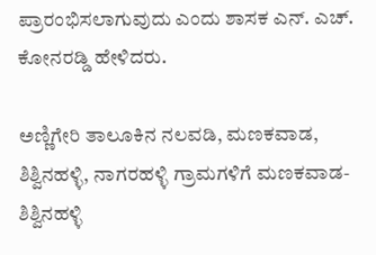ಪ್ರಾರಂಭಿಸಲಾಗುವುದು ಎಂದು ಶಾಸಕ ಎನ್. ಎಚ್. ಕೋನರಡ್ಡಿ ಹೇಳಿದರು.

ಅಣ್ಣಿಗೇರಿ ತಾಲೂಕಿನ ನಲವಡಿ, ಮಣಕವಾಡ, ಶಿಶ್ವಿನಹಳ್ಳಿ, ನಾಗರಹಳ್ಳಿ ಗ್ರಾಮಗಳಿಗೆ ಮಣಕವಾಡ-ಶಿಶ್ವಿನಹಳ್ಳಿ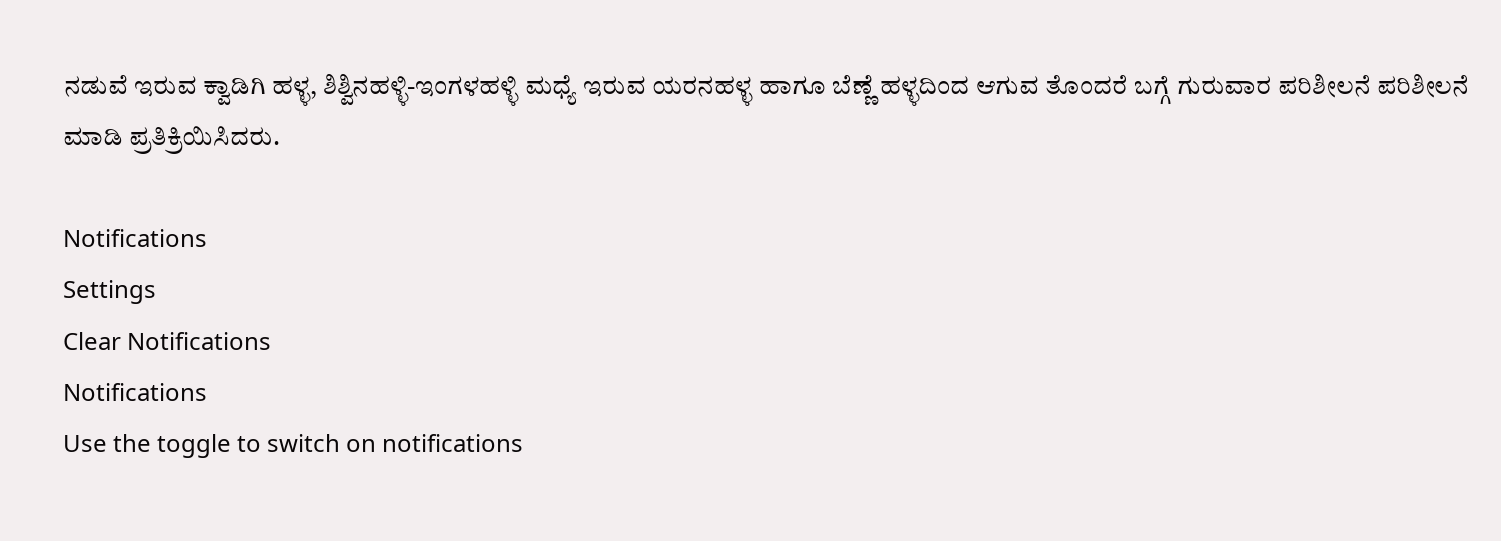ನಡುವೆ ಇರುವ ಕ್ವಾಡಿಗಿ ಹಳ್ಳ, ಶಿಶ್ವಿನಹಳ್ಳಿ-ಇಂಗಳಹಳ್ಳಿ ಮಧ್ಯೆ ಇರುವ ಯರನಹಳ್ಳ ಹಾಗೂ ಬೆಣ್ಣೆ ಹಳ್ಳದಿಂದ ಆಗುವ ತೊಂದರೆ ಬಗ್ಗೆ ಗುರುವಾರ ಪರಿಶೀಲನೆ ಪರಿಶೀಲನೆ ಮಾಡಿ ಪ್ರತಿಕ್ರಿಯಿಸಿದರು.

Notifications
Settings
Clear Notifications
Notifications
Use the toggle to switch on notifications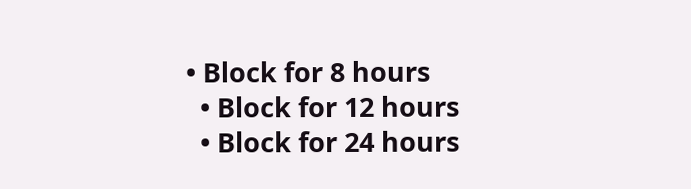• Block for 8 hours
  • Block for 12 hours
  • Block for 24 hours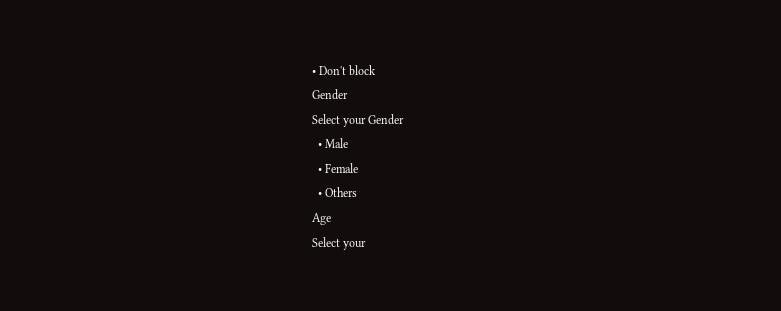• Don't block
Gender
Select your Gender
  • Male
  • Female
  • Others
Age
Select your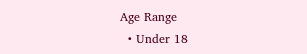Age Range
  • Under 18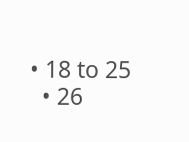• 18 to 25
  • 26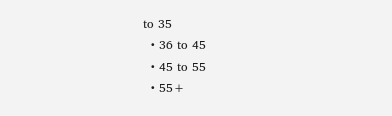to 35
  • 36 to 45
  • 45 to 55
  • 55+